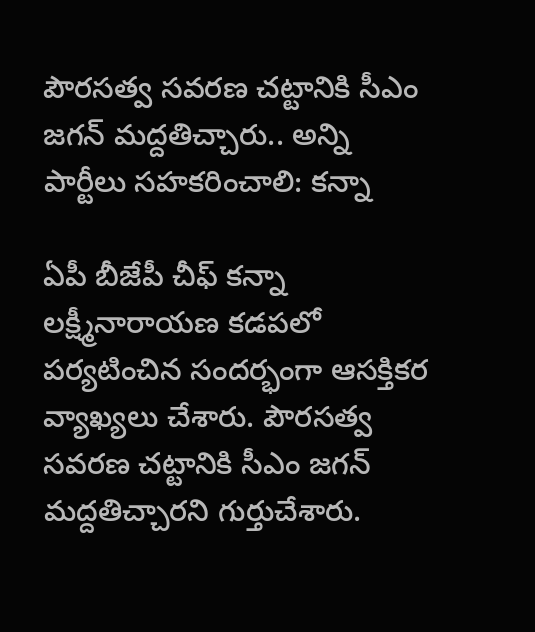పౌరసత్వ సవరణ చట్టానికి సీఎం జగన్ మద్దతిచ్చారు.. అన్ని పార్టీలు సహకరించాలి: కన్నా

ఏపీ బీజేపీ చీఫ్ కన్నా లక్ష్మీనారాయణ కడపలో పర్యటించిన సందర్భంగా ఆసక్తికర వ్యాఖ్యలు చేశారు. పౌరసత్వ సవరణ చట్టానికి సీఎం జగన్ మద్దతిచ్చారని గుర్తుచేశారు.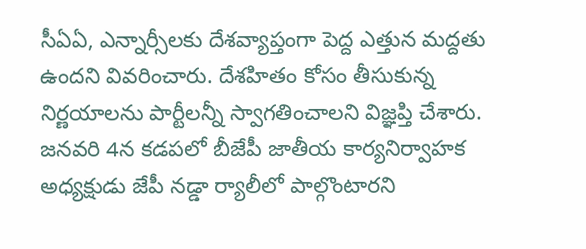సీఏఏ, ఎన్నార్సీలకు దేశవ్యాప్తంగా పెద్ద ఎత్తున మద్దతు ఉందని వివరించారు. దేశహితం కోసం తీసుకున్న నిర్ణయాలను పార్టీలన్నీ స్వాగతించాలని విజ్ఞప్తి చేశారు. జనవరి 4న కడపలో బీజేపీ జాతీయ కార్యనిర్వాహక అధ్యక్షుడు జేపీ నడ్డా ర్యాలీలో పాల్గొంటారని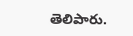తెలిపారు.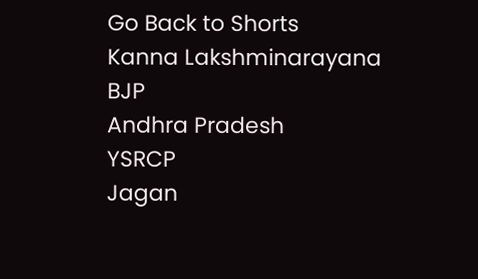Go Back to Shorts
Kanna Lakshminarayana
BJP
Andhra Pradesh
YSRCP
Jagan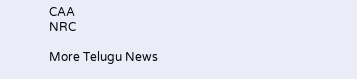CAA
NRC

More Telugu News